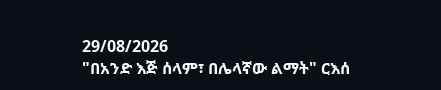29/08/2026
"በአንድ እጅ ሰላም፣ በሌላኛው ልማት" ርእሰ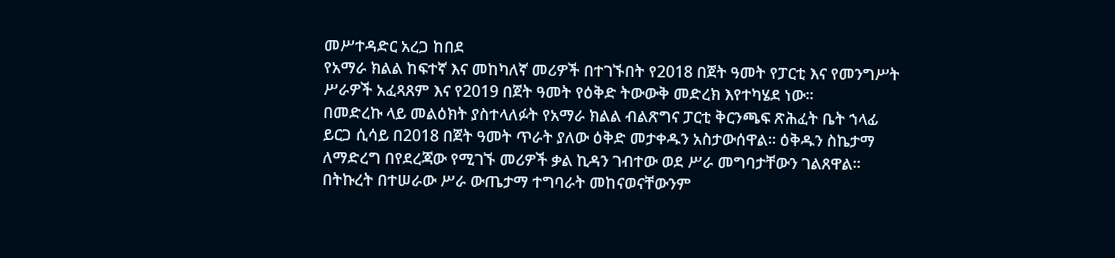መሥተዳድር አረጋ ከበደ
የአማራ ክልል ከፍተኛ እና መከካለኛ መሪዎች በተገኙበት የ2018 በጀት ዓመት የፓርቲ እና የመንግሥት ሥራዎች አፈጻጸም እና የ2019 በጀት ዓመት የዕቅድ ትውውቅ መድረክ እየተካሄደ ነው።
በመድረኩ ላይ መልዕክት ያስተላለፉት የአማራ ክልል ብልጽግና ፓርቲ ቅርንጫፍ ጽሕፈት ቤት ኀላፊ ይርጋ ሲሳይ በ2018 በጀት ዓመት ጥራት ያለው ዕቅድ መታቀዱን አስታውሰዋል። ዕቅዱን ስኬታማ ለማድረግ በየደረጃው የሚገኙ መሪዎች ቃል ኪዳን ገብተው ወደ ሥራ መግባታቸውን ገልጸዋል። በትኩረት በተሠራው ሥራ ውጤታማ ተግባራት መከናወናቸውንም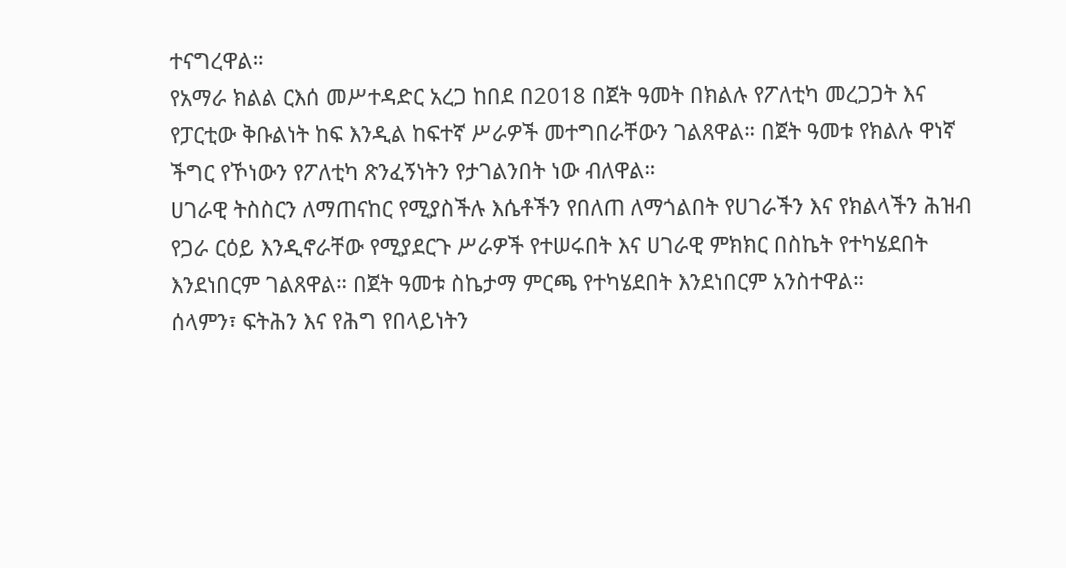ተናግረዋል።
የአማራ ክልል ርእሰ መሥተዳድር አረጋ ከበደ በ2018 በጀት ዓመት በክልሉ የፖለቲካ መረጋጋት እና የፓርቲው ቅቡልነት ከፍ እንዲል ከፍተኛ ሥራዎች መተግበራቸውን ገልጸዋል። በጀት ዓመቱ የክልሉ ዋነኛ ችግር የኾነውን የፖለቲካ ጽንፈኝነትን የታገልንበት ነው ብለዋል።
ሀገራዊ ትስስርን ለማጠናከር የሚያስችሉ እሴቶችን የበለጠ ለማጎልበት የሀገራችን እና የክልላችን ሕዝብ የጋራ ርዕይ እንዲኖራቸው የሚያደርጉ ሥራዎች የተሠሩበት እና ሀገራዊ ምክክር በስኬት የተካሄደበት እንደነበርም ገልጸዋል። በጀት ዓመቱ ስኬታማ ምርጫ የተካሄደበት እንደነበርም አንስተዋል።
ሰላምን፣ ፍትሕን እና የሕግ የበላይነትን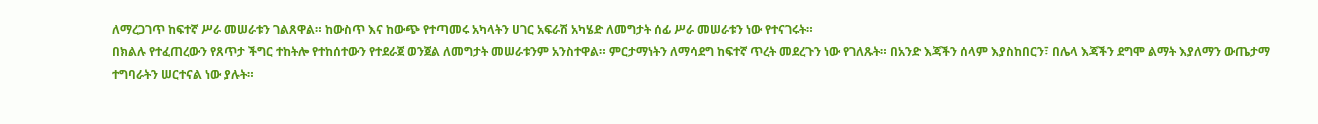ለማረጋገጥ ከፍተኛ ሥራ መሠራቱን ገልጸዋል። ከውስጥ እና ከውጭ የተጣመሩ አካላትን ሀገር አፍራሽ አካሄድ ለመግታት ሰፊ ሥራ መሠራቱን ነው የተናገሩት።
በክልሉ የተፈጠረውን የጸጥታ ችግር ተከትሎ የተከሰተውን የተደራጀ ወንጀል ለመግታት መሠራቱንም አንስተዋል። ምርታማነትን ለማሳደግ ከፍተኛ ጥረት መደረጉን ነው የገለጹት። በአንድ እጃችን ሰላም እያስከበርን፣ በሌላ እጃችን ደግሞ ልማት እያለማን ውጤታማ ተግባራትን ሠርተናል ነው ያሉት።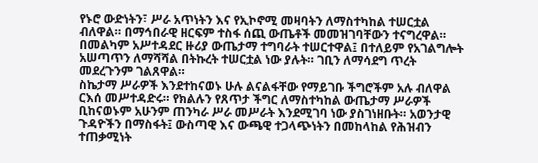የኑሮ ውድነትን፣ ሥራ አጥነትን እና የኢኮኖሚ መዛባትን ለማስተካከል ተሠርቷል ብለዋል። በማኅበራዊ ዘርፍም ተስፋ ሰጪ ውጤቶች መመዝገባቸውን ተናግረዋል። በመልካም አሥተዳደር ዙሪያ ውጤታማ ተግባራት ተሠርተዋል፤ በተለይም የአገልግሎት አሠጣጥን ለማሻሻል በትኩረት ተሠርቷል ነው ያሉት። ገቢን ለማሳደግ ጥረት መደረጉንም ገልጸዋል።
ስኬታማ ሥራዎች እንደተከናወኑ ሁሉ ልናልፋቸው የማይገቡ ችግሮችም አሉ ብለዋል ርእሰ መሥተዳድሩ። የክልሉን የጸጥታ ችግር ለማስተካከል ውጤታማ ሥራዎች ቢከናወኑም አሁንም ጠንካራ ሥራ መሥራት እንደሚገባ ነው ያስገነዘቡት። አወንታዊ ጉዳዮችን በማስፋት፤ ውስጣዊ እና ውጫዊ ተጋላጭነትን በመከላከል የሕዝብን ተጠቃሚነት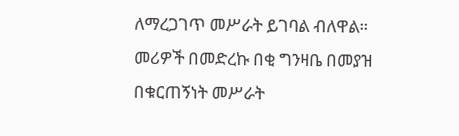ለማረጋገጥ መሥራት ይገባል ብለዋል።
መሪዎች በመድረኩ በቂ ግንዛቤ በመያዝ በቁርጠኝነት መሥራት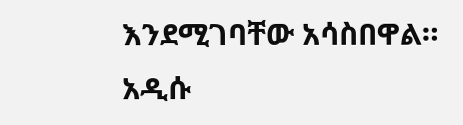እንደሚገባቸው አሳስበዋል።
አዲሱ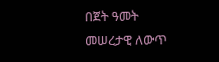በጀት ዓመት መሠረታዊ ለውጥ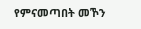የምናመጣበት መኾን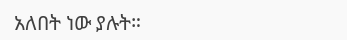አለበት ነው ያሉት።